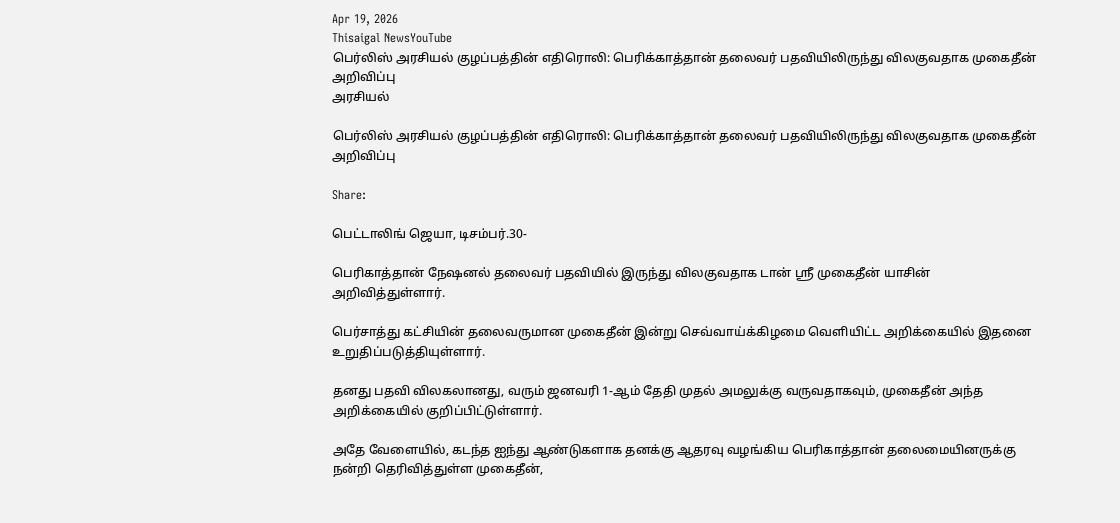Apr 19, 2026
Thisaigal NewsYouTube
பெர்லிஸ் அரசியல் குழப்பத்தின் எதிரொலி: பெரிக்காத்தான் தலைவர் பதவியிலிருந்து விலகுவதாக முகைதீன் அறிவிப்பு
அரசியல்

பெர்லிஸ் அரசியல் குழப்பத்தின் எதிரொலி: பெரிக்காத்தான் தலைவர் பதவியிலிருந்து விலகுவதாக முகைதீன் அறிவிப்பு

Share:

பெட்டாலிங் ஜெயா, டிசம்பர்.30-

பெரிகாத்தான் நேஷனல் தலைவர் பதவியில் இருந்து விலகுவதாக டான் ஶ்ரீ முகைதீன் யாசின் அறிவித்துள்ளார்.

பெர்சாத்து கட்சியின் தலைவருமான முகைதீன் இன்று செவ்வாய்க்கிழமை வெளியிட்ட அறிக்கையில் இதனை உறுதிப்படுத்தியுள்ளார்.

தனது பதவி விலகலானது, வரும் ஜனவரி 1-ஆம் தேதி முதல் அமலுக்கு வருவதாகவும், முகைதீன் அந்த அறிக்கையில் குறிப்பிட்டுள்ளார்.

அதே வேளையில், கடந்த ஐந்து ஆண்டுகளாக தனக்கு ஆதரவு வழங்கிய பெரிகாத்தான் தலைமையினருக்கு நன்றி தெரிவித்துள்ள முகைதீன்,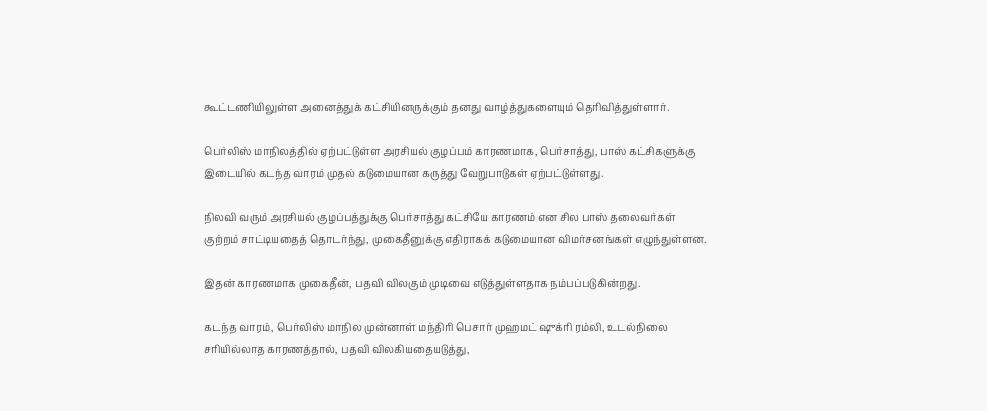கூட்டணியிலுள்ள அனைத்துக் கட்சியினருக்கும் தனது வாழ்த்துகளையும் தெரிவித்துள்ளார்.

பெர்லிஸ் மாநிலத்தில் ஏற்பட்டுள்ள அரசியல் குழப்பம் காரணமாக, பெர்சாத்து, பாஸ் கட்சிகளுக்கு இடையில் கடந்த வாரம் முதல் கடுமையான கருத்து வேறுபாடுகள் ஏற்பட்டுள்ளது.

நிலவி வரும் அரசியல் குழப்பத்துக்கு பெர்சாத்து கட்சியே காரணம் என சில பாஸ் தலைவர்கள் குற்றம் சாட்டியதைத் தொடர்ந்து, முகைதீனுக்கு எதிராகக் கடுமையான விமர்சனங்கள் எழுந்துள்ளன.

இதன் காரணமாக முகைதீன், பதவி விலகும் முடிவை எடுத்துள்ளதாக நம்பப்படுகின்றது.

கடந்த வாரம், பெர்லிஸ் மாநில முன்னாள் மந்திரி பெசார் முஹமட் ஷுக்ரி ரம்லி, உடல்நிலை சரியில்லாத காரணத்தால், பதவி விலகியதையடுத்து,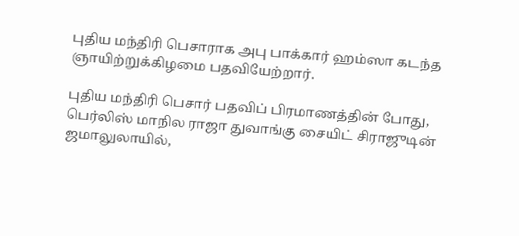புதிய மந்திரி பெசாராக அபு பாக்கார் ஹம்ஸா கடந்த ஞாயிற்றுக்கிழமை பதவியேற்றார்.

புதிய மந்திரி பெசார் பதவிப் பிரமாணத்தின் போது, பெர்லிஸ் மாநில ராஜா துவாங்கு சையிட் சிராஜுடின் ஜமாலுலாயில்,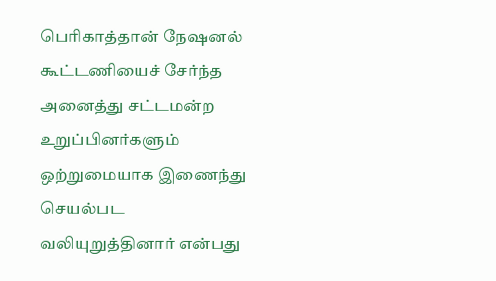பெரிகாத்தான் நேஷனல் கூட்டணியைச் சேர்ந்த அனைத்து சட்டமன்ற உறுப்பினர்களும் ஒற்றுமையாக இணைந்து செயல்பட வலியுறுத்தினார் என்பது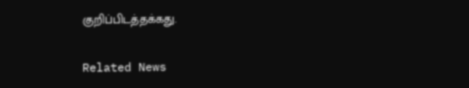குறிப்பிடத்தக்கது.

Related News